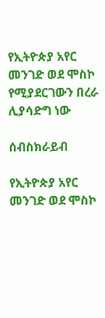የኢትዮጵያ አየር መንገድ ወደ ሞስኮ የሚያደርገውን በረራ ሊያሳድግ ነው

ሰብስክራይብ

የኢትዮጵያ አየር መንገድ ወደ ሞስኮ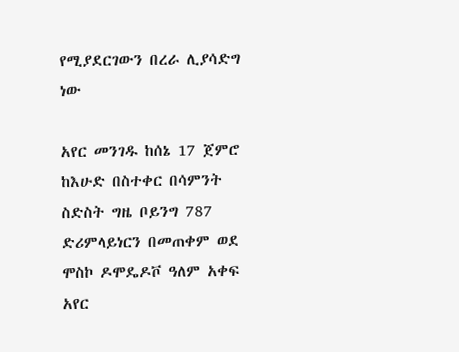የሚያደርገውን በረራ ሊያሳድግ ነው

አየር መንገዱ ከሰኔ 17 ጀምሮ ከእሁድ በስተቀር በሳምንት ስድስት ግዜ ቦይንግ 787 ድሪምላይነርን በመጠቀም ወደ ሞስኮ ዶሞዴዶቮ ዓለም አቀፍ አየር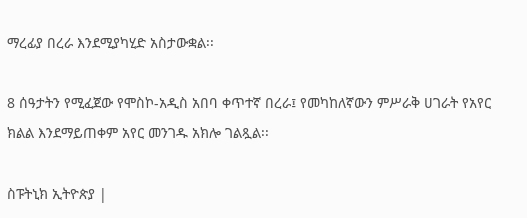ማረፊያ በረራ እንደሚያካሂድ አስታውቋል፡፡

8 ሰዓታትን የሚፈጀው የሞስኮ-አዲስ አበባ ቀጥተኛ በረራ፤ የመካከለኛውን ምሥራቅ ሀገራት የአየር ክልል እንደማይጠቀም አየር መንገዱ አክሎ ገልጿል፡፡

ስፑትኒክ ኢትዮጵያ |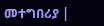መተግበሪያ |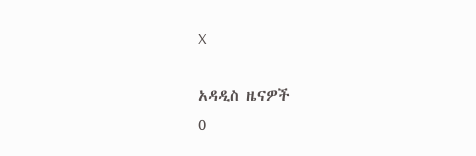X

አዳዲስ ዜናዎች
0